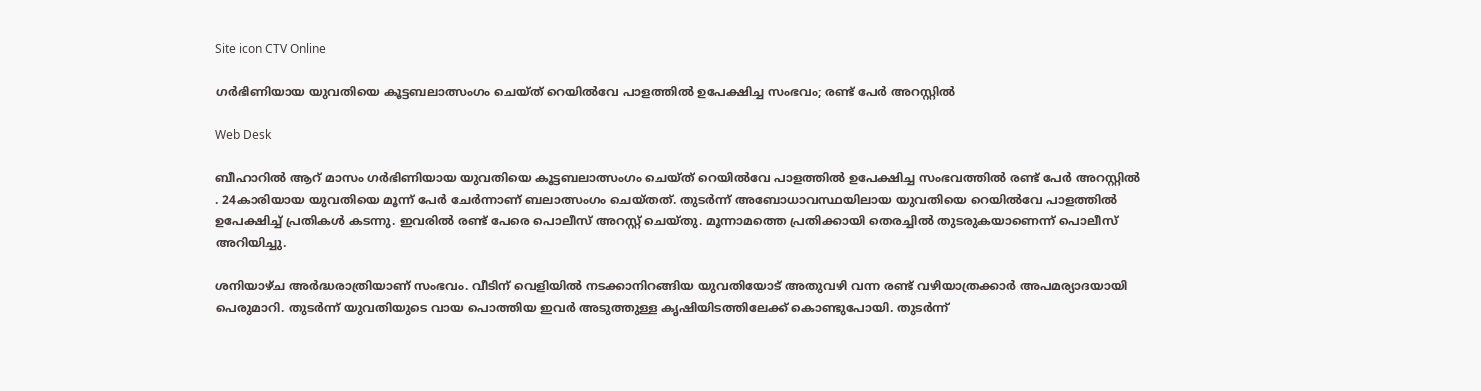Site icon CTV Online

ഗർഭിണിയായ യുവതിയെ കൂട്ടബലാത്സംഗം ചെയ്ത് റെയിൽവേ പാളത്തിൽ ഉപേക്ഷിച്ച സംഭവം; രണ്ട് പേർ അറസ്റ്റിൽ

Web Desk

ബീഹാറിൽ ആറ് മാസം ഗർഭിണിയായ യുവതിയെ കൂട്ടബലാത്സംഗം ചെയ്ത് റെയിൽവേ പാളത്തിൽ ഉപേക്ഷിച്ച സംഭവത്തിൽ രണ്ട് പേർ അറസ്റ്റിൽ . 24കാരിയായ യുവതിയെ മൂന്ന് പേർ ചേർന്നാണ് ബലാത്സംഗം ചെയ്തത്. തുടർന്ന് അബോധാവസ്ഥയിലായ യുവതിയെ റെയിൽവേ പാളത്തിൽ ഉപേക്ഷിച്ച് പ്രതികൾ കടന്നു. ഇവരിൽ രണ്ട് പേരെ പൊലീസ് അറസ്റ്റ് ചെയ്തു. മൂന്നാമത്തെ പ്രതിക്കായി തെരച്ചിൽ തുടരുകയാണെന്ന് പൊലീസ് അറിയിച്ചു.

ശനിയാഴ്ച അർദ്ധരാത്രിയാണ് സംഭവം. വീടിന് വെളിയിൽ നടക്കാനിറങ്ങിയ യുവതിയോട് അതുവഴി വന്ന രണ്ട് വഴിയാത്രക്കാർ അപമര്യാദയായി പെരുമാറി. തുടർന്ന് യുവതിയുടെ വായ പൊത്തിയ ഇവർ അടുത്തുള്ള കൃഷിയിടത്തിലേക്ക് കൊണ്ടുപോയി. തുടർന്ന്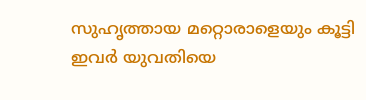സുഹൃത്തായ മറ്റൊരാളെയും കൂട്ടി ഇവർ യുവതിയെ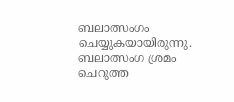ബലാത്സംഗം ചെയ്യുകയായിരുന്നു. ബലാത്സംഗ ശ്രമം ചെറുത്ത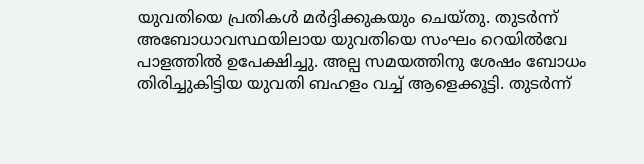യുവതിയെ പ്രതികൾ മർദ്ദിക്കുകയും ചെയ്തു. തുടർന്ന് അബോധാവസ്ഥയിലായ യുവതിയെ സംഘം റെയിൽവേ പാളത്തിൽ ഉപേക്ഷിച്ചു. അല്പ സമയത്തിനു ശേഷം ബോധം തിരിച്ചുകിട്ടിയ യുവതി ബഹളം വച്ച് ആളെക്കൂട്ടി. തുടർന്ന്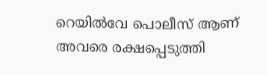റെയിൽവേ പൊലീസ് ആണ് അവരെ രക്ഷപ്പെടുത്തി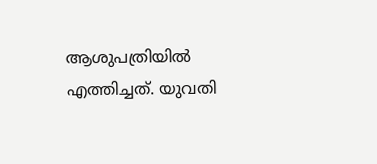ആശുപത്രിയിൽ എത്തിച്ചത്. യുവതി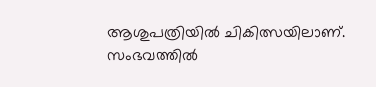ആശുപത്രിയിൽ ചികിത്സയിലാണ്. സംഭവത്തിൽ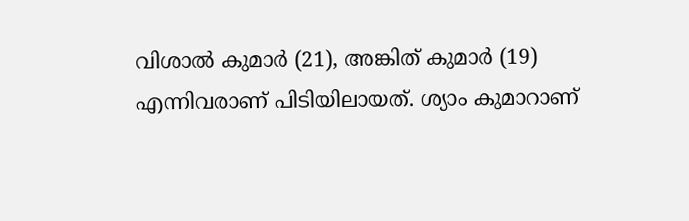വിശാൽ കുമാർ (21), അങ്കിത് കുമാർ (19) എന്നിവരാണ് പിടിയിലായത്. ശ്യാം കുമാറാണ്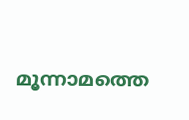മൂന്നാമത്തെ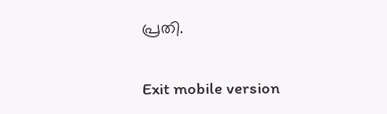പ്രതി.

Exit mobile version